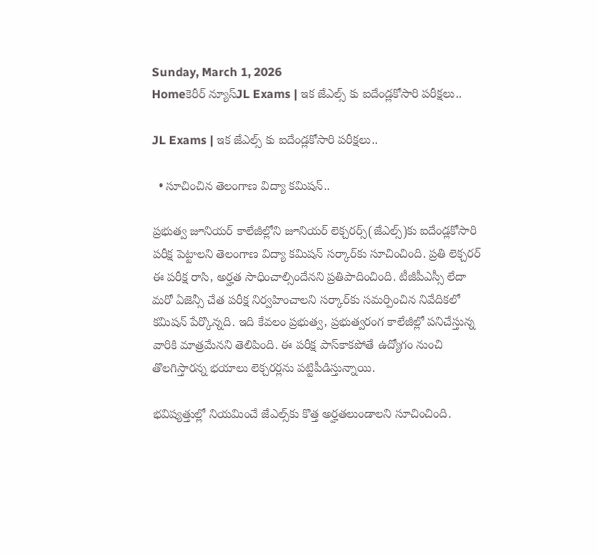Sunday, March 1, 2026
Homeకెరీర్ న్యూస్JL Exams | ఇక జేఎల్స్ కు ఐదేండ్లకోసారి పరీక్షలు..

JL Exams | ఇక జేఎల్స్ కు ఐదేండ్లకోసారి పరీక్షలు..

  • సూచించిన తెలంగాణ విద్యా కమిషన్..

ప్రభుత్వ జూనియర్‌ కాలేజీల్లోని జూనియర్‌ లెక్చరర్స్‌(జేఎల్స్‌)కు ఐదేండ్లకోసారి పరీక్ష పెట్టాలని తెలంగాణ విద్యా కమిషన్‌ సర్కార్‌కు సూచించింది. ప్రతి లెక్చరర్‌ ఈ పరీక్ష రాసి, అర్హత సాధించాల్సిందేనని ప్రతిపాదించింది. టీజీపీఎస్సీ లేదా మరో ఏజెన్సీ చేత పరీక్ష నిర్వహించాలని సర్కార్‌కు సమర్పించిన నివేదికలో కమిషన్‌ పేర్కొన్నది. ఇది కేవలం ప్రభుత్వ, ప్రభుత్వరంగ కాలేజీల్లో పనిచేస్తున్న వారికి మాత్రమేనని తెలిపింది. ఈ పరీక్ష పాస్‌కాకపోతే ఉద్యోగం నుంచి తొలగిస్తారన్న భయాలు లెక్చరర్లను పట్టిపీడిస్తున్నాయి.

భవిష్యత్తుల్లో నియమించే జేఎల్స్‌కు కొత్త అర్హతలుండాలని సూచించింది.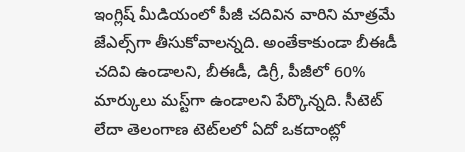ఇంగ్లిష్‌ మీడియంలో పీజీ చదివిన వారిని మాత్రమే జేఎల్స్‌గా తీసుకోవాలన్నది. అంతేకాకుండా బీఈడీ చదివి ఉండాలని, బీఈడీ, డిగ్రీ, పీజీలో 60% మార్కులు మస్ట్‌గా ఉండాలని పేర్కొన్నది. సీటెట్‌ లేదా తెలంగాణ టెట్‌లలో ఏదో ఒకదాంట్లో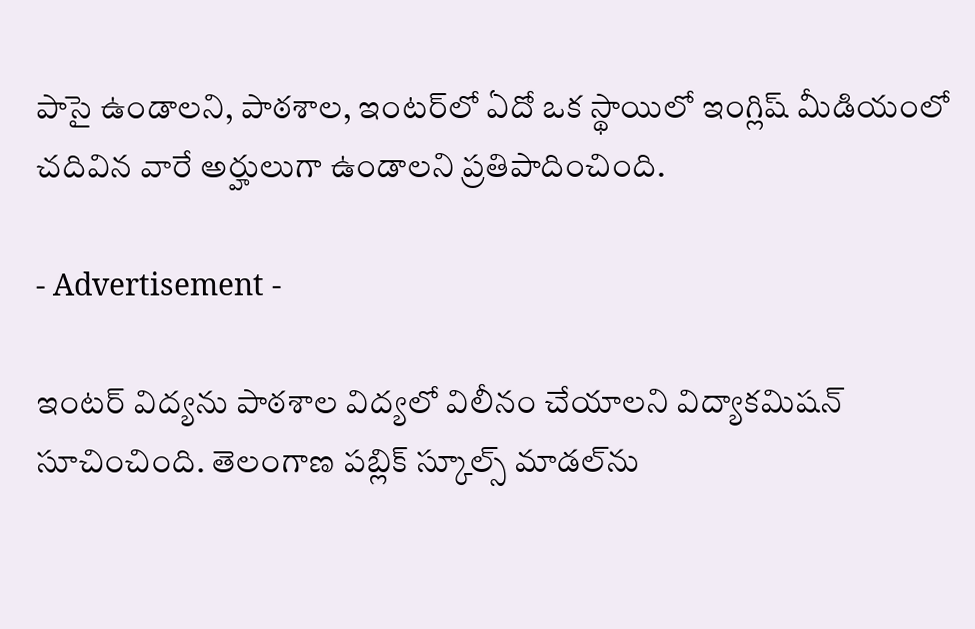పాసై ఉండాలని, పాఠశాల, ఇంటర్‌లో ఏదో ఒక స్థాయిలో ఇంగ్లిష్‌ మీడియంలో చదివిన వారే అర్హులుగా ఉండాలని ప్రతిపాదించింది.

- Advertisement -

ఇంటర్‌ విద్యను పాఠశాల విద్యలో విలీనం చేయాలని విద్యాకమిషన్‌ సూచించింది. తెలంగాణ పబ్లిక్‌ స్కూల్స్‌ మాడల్‌ను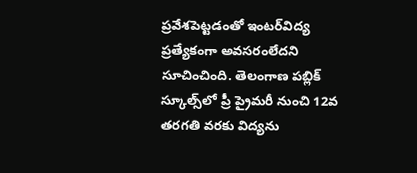ప్రవేశపెట్టడంతో ఇంటర్‌విద్య ప్రత్యేకంగా అవసరంలేదని సూచించింది. తెలంగాణ పబ్లిక్‌ స్కూల్స్‌లో ప్రీ ప్రైమరీ నుంచి 12వ తరగతి వరకు విద్యను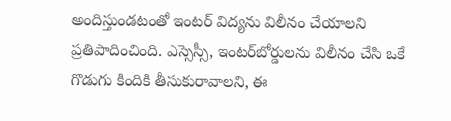అందిస్తుండటంతో ఇంటర్‌ విద్యను విలీనం చేయాలని ప్రతిపాదించింది. ఎస్సెస్సీ, ఇంటర్‌బోర్డులను విలీనం చేసి ఒకే గొడుగు కిందికి తీసుకురావాలని, ఈ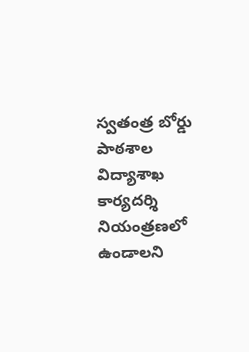స్వతంత్ర బోర్డు పాఠశాల విద్యాశాఖ కార్యదర్శి నియంత్రణలో ఉండాలని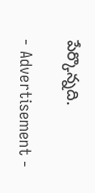పేర్కొన్నది.

- Advertisement -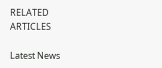RELATED ARTICLES

Latest News